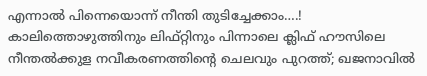എന്നാൽ പിന്നെയൊന്ന് നീന്തി തുടിച്ചേക്കാം….! കാലിത്തൊഴുത്തിനും ലിഫ്റ്റിനും പിന്നാലെ ക്ലിഫ് ഹൗസിലെ നീന്തല്‍ക്കുള നവീകരണത്തിന്റെ ചെലവും പുറത്ത്; ഖജനാവില്‍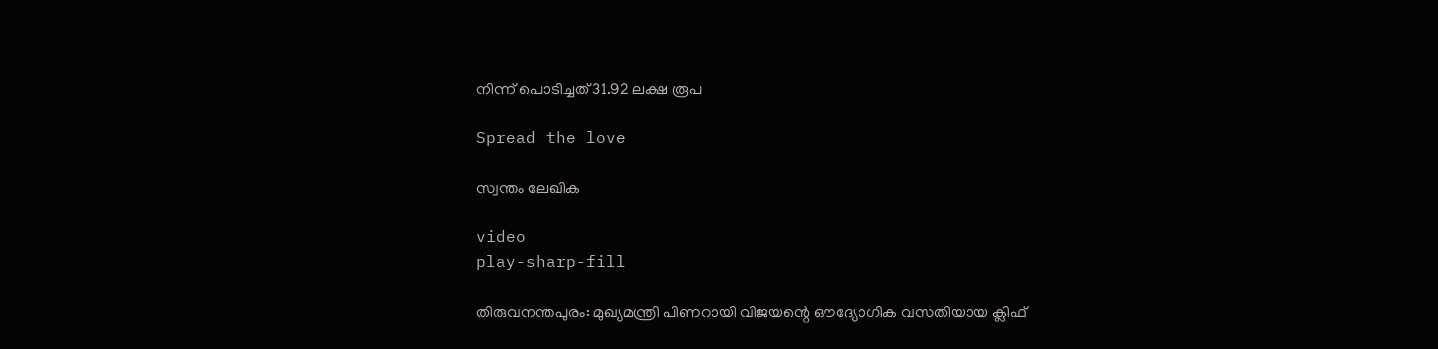നിന്ന് പൊടിച്ചത് 31.92 ലക്ഷ രൂപ

Spread the love

സ്വന്തം ലേഖിക

video
play-sharp-fill

തിരുവനന്തപുരം: മുഖ്യമന്ത്രി പിണറായി വിജയന്റെ ഔദ്യോഗിക വസതിയായ ക്ലിഫ്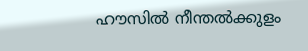ഹൗസില്‍ നീന്തല്‍ക്കുളം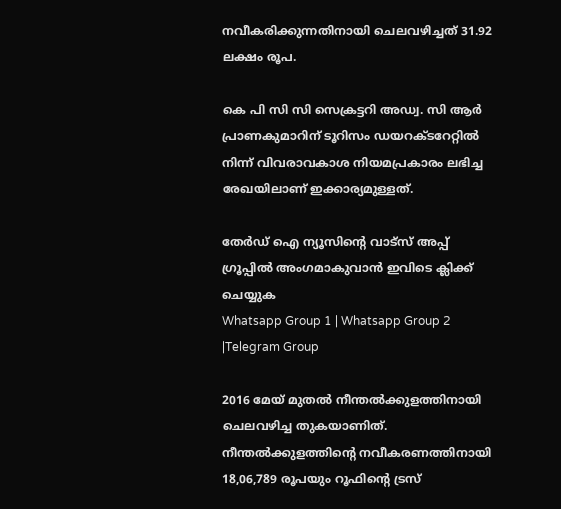നവീകരിക്കുന്നതിനായി ചെലവഴിച്ചത് 31.92 ലക്ഷം രൂപ.

കെ പി സി സി സെക്രട്ടറി അഡ്വ. സി ആര്‍ പ്രാണകുമാറിന് ടൂറിസം ഡയറക്ടറേറ്റില്‍ നിന്ന് വിവരാവകാശ നിയമപ്രകാരം ലഭിച്ച രേഖയിലാണ് ഇക്കാര്യമുള്ളത്.

തേർഡ് ഐ ന്യൂസിന്റെ വാട്സ് അപ്പ് ഗ്രൂപ്പിൽ അംഗമാകുവാൻ ഇവിടെ ക്ലിക്ക് ചെയ്യുക
Whatsapp Group 1 | Whatsapp Group 2 |Telegram Group

2016 മേയ് മുതല്‍ നീന്തല്‍ക്കുളത്തിനായി ചെലവഴിച്ച തുകയാണിത്. നീന്തല്‍ക്കുളത്തിന്റെ നവീകരണത്തിനായി 18,06,789 രൂപയും റൂഫിന്റെ ട്രസ്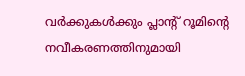വര്‍ക്കുകള്‍ക്കും പ്ലാന്റ് റൂമിന്റെ നവീകരണത്തിനുമായി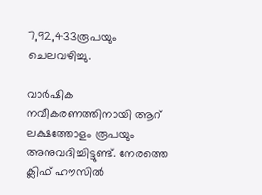7,92,433രൂപയും ചെലവഴിച്ചു.

വാര്‍ഷിക നവീകരണത്തിനായി ആറ് ലക്ഷത്തോളം രൂപയും അനുവദിച്ചിട്ടുണ്ട്. നേരത്തെ ക്ലിഫ് ഹൗസില്‍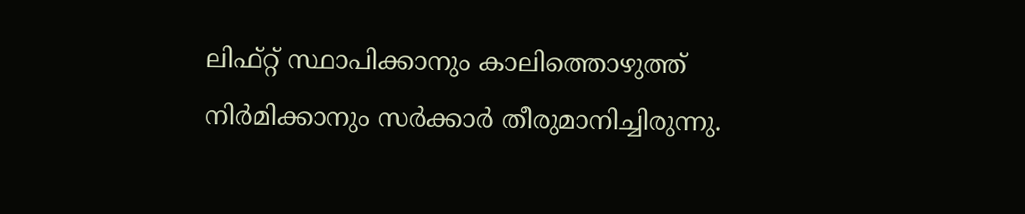ലിഫ്റ്റ് സ്ഥാപിക്കാനും കാലിത്തൊഴുത്ത് നിര്‍മിക്കാനും സര്‍ക്കാര്‍ തീരുമാനിച്ചിരുന്നു.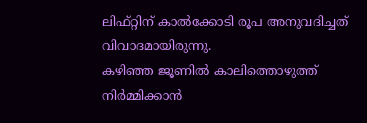ലിഫ്റ്റിന് കാല്‍ക്കോടി രൂപ അനുവദിച്ചത് വിവാദമായിരുന്നു.
കഴിഞ്ഞ ജൂണില്‍ കാലിത്തൊഴുത്ത് നിര്‍മ്മിക്കാന്‍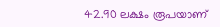42.90 ലക്ഷം രൂപയാണ്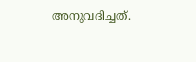അനുവദിച്ചത്.